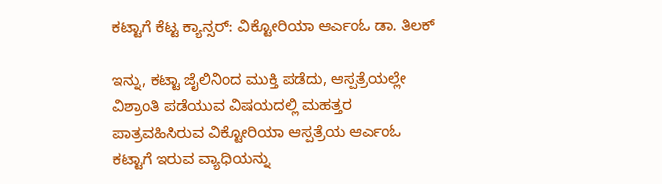ಕಟ್ಟಾಗೆ ಕೆಟ್ಟ ಕ್ಯಾನ್ಸರ್: ವಿಕ್ಟೋರಿಯಾ ಆರ್ಎಂಓ ಡಾ. ತಿಲಕ್

ಇನ್ನು, ಕಟ್ಟಾ ಜೈಲಿನಿಂದ ಮುಕ್ತಿ ಪಡೆದು, ಆಸ್ಪತ್ರೆಯಲ್ಲೇ ವಿಶ್ರಾಂತಿ ಪಡೆಯುವ ವಿಷಯದಲ್ಲಿ ಮಹತ್ತರ ಪಾತ್ರವಹಿಸಿರುವ ವಿಕ್ಟೋರಿಯಾ ಆಸ್ಪತ್ರೆಯ ಆರ್ಎಂಓ ಕಟ್ಟಾಗೆ ಇರುವ ವ್ಯಾಧಿಯನ್ನು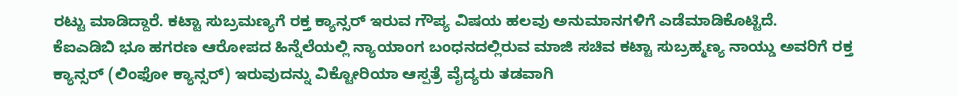ರಟ್ಟು ಮಾಡಿದ್ದಾರೆ. ಕಟ್ಟಾ ಸುಬ್ರಮಣ್ಯಗೆ ರಕ್ತ ಕ್ಯಾನ್ಸರ್ ಇರುವ ಗೌಪ್ಯ ವಿಷಯ ಹಲವು ಅನುಮಾನಗಳಿಗೆ ಎಡೆಮಾಡಿಕೊಟ್ಟಿದೆ.
ಕೆಐಎಡಿಬಿ ಭೂ ಹಗರಣ ಆರೋಪದ ಹಿನ್ನೆಲೆಯಲ್ಲಿ ನ್ಯಾಯಾಂಗ ಬಂಧನದಲ್ಲಿರುವ ಮಾಜಿ ಸಚಿವ ಕಟ್ಟಾ ಸುಬ್ರಹ್ಮಣ್ಯ ನಾಯ್ಡು ಅವರಿಗೆ ರಕ್ತ ಕ್ಯಾನ್ಸರ್ (ಲಿಂಫೋ ಕ್ಯಾನ್ಸರ್) ಇರುವುದನ್ನು ವಿಕ್ಟೋರಿಯಾ ಆಸ್ಪತ್ರೆ ವೈದ್ಯರು ತಡವಾಗಿ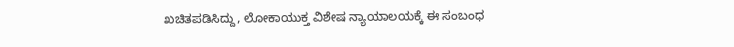ಖಚಿತಪಡಿಸಿದ್ದು, ಲೋಕಾಯುಕ್ತ ವಿಶೇಷ ನ್ಯಾಯಾಲಯಕ್ಕೆ ಈ ಸಂಬಂಧ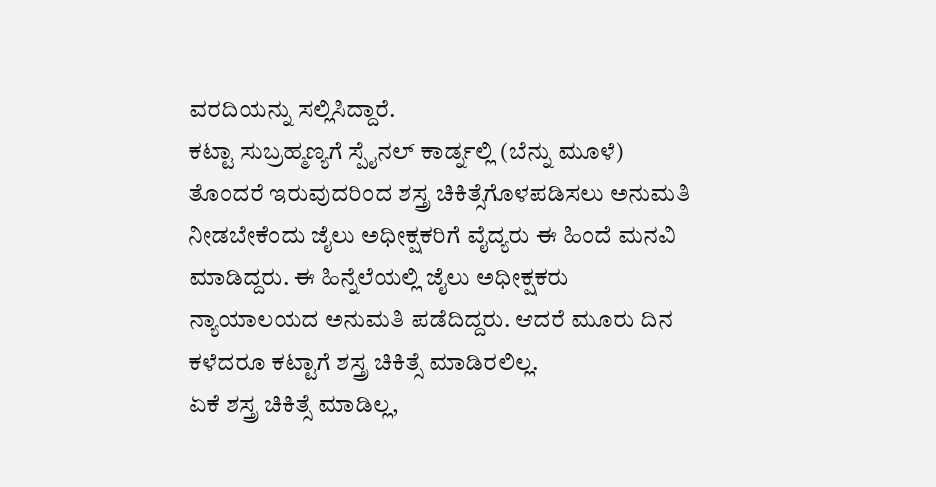ವರದಿಯನ್ನು ಸಲ್ಲಿಸಿದ್ದಾರೆ.
ಕಟ್ಟಾ ಸುಬ್ರಹ್ಮಣ್ಯಗೆ ಸ್ಪೈನಲ್ ಕಾರ್ಡ್ನಲ್ಲಿ (ಬೆನ್ನು ಮೂಳೆ) ತೊಂದರೆ ಇರುವುದರಿಂದ ಶಸ್ತ್ರ ಚಿಕಿತ್ಸೆಗೊಳಪಡಿಸಲು ಅನುಮತಿ ನೀಡಬೇಕೆಂದು ಜೈಲು ಅಧೀಕ್ಷಕರಿಗೆ ವೈದ್ಯರು ಈ ಹಿಂದೆ ಮನವಿ ಮಾಡಿದ್ದರು. ಈ ಹಿನ್ನೆಲೆಯಲ್ಲಿ ಜೈಲು ಅಧೀಕ್ಷಕರು ನ್ಯಾಯಾಲಯದ ಅನುಮತಿ ಪಡೆದಿದ್ದರು. ಆದರೆ ಮೂರು ದಿನ ಕಳೆದರೂ ಕಟ್ಟಾಗೆ ಶಸ್ತ್ರ ಚಿಕಿತ್ಸೆ ಮಾಡಿರಲಿಲ್ಲ.
ಏಕೆ ಶಸ್ತ್ರ ಚಿಕಿತ್ಸೆ ಮಾಡಿಲ್ಲ,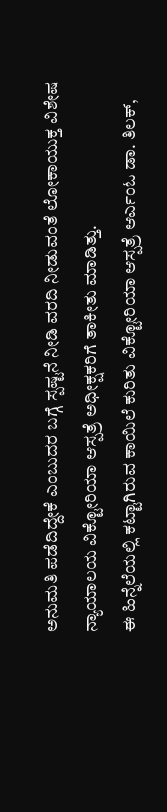ಅನುಮತಿ ಪಡೆದಿದ್ದೇಕೆ ಎಂಬುದರ ಬಗ್ಗೆ ಸ್ಪಷ್ಟನೆ ನೀಡಿ ವರದಿ ನೀಡುವಂತೆ ಲೋಕಾಯುಕ್ತ ವಿಶೇಷ ನ್ಯಾಯಾಲಯ ವಿಕ್ಟೋರಿಯಾ ಆಸ್ಪತ್ರೆ ಅಧೀಕ್ಷಕರಿಗೆ ತಾಕೀತು ಮಾಡಿತ್ತು.
ಈ ಹಿನ್ನೆಲೆಯಲ್ಲಿ ಕಟ್ಟಾಗಿರುವ ಕಾಯಿಲೆ ಕುರಿತು ವಿಕ್ಟೋರಿಯಾ ಆಸ್ಪತ್ರೆ ಆರ್ಎಂಓ ಡಾ. ತಿಲಕ್,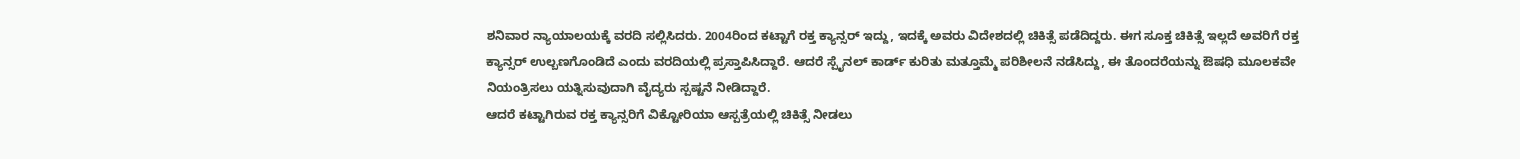ಶನಿವಾರ ನ್ಯಾಯಾಲಯಕ್ಕೆ ವರದಿ ಸಲ್ಲಿಸಿದರು. 2004ರಿಂದ ಕಟ್ಟಾಗೆ ರಕ್ತ ಕ್ಯಾನ್ಸರ್ ಇದ್ದು, ಇದಕ್ಕೆ ಅವರು ವಿದೇಶದಲ್ಲಿ ಚಿಕಿತ್ಸೆ ಪಡೆದಿದ್ದರು. ಈಗ ಸೂಕ್ತ ಚಿಕಿತ್ಸೆ ಇಲ್ಲದೆ ಅವರಿಗೆ ರಕ್ತ ಕ್ಯಾನ್ಸರ್ ಉಲ್ಬಣಗೊಂಡಿದೆ ಎಂದು ವರದಿಯಲ್ಲಿ ಪ್ರಸ್ತಾಪಿಸಿದ್ದಾರೆ. ಆದರೆ ಸ್ಪೈನಲ್ ಕಾರ್ಡ್ ಕುರಿತು ಮತ್ತೂಮ್ಮೆ ಪರಿಶೀಲನೆ ನಡೆಸಿದ್ದು, ಈ ತೊಂದರೆಯನ್ನು ಔಷಧಿ ಮೂಲಕವೇ ನಿಯಂತ್ರಿಸಲು ಯತ್ನಿಸುವುದಾಗಿ ವೈದ್ಯರು ಸ್ಪಷ್ಟನೆ ನೀಡಿದ್ದಾರೆ.
ಆದರೆ ಕಟ್ಟಾಗಿರುವ ರಕ್ತ ಕ್ಯಾನ್ಸರಿಗೆ ವಿಕ್ಟೋರಿಯಾ ಆಸ್ಪತ್ರೆಯಲ್ಲಿ ಚಿಕಿತ್ಸೆ ನೀಡಲು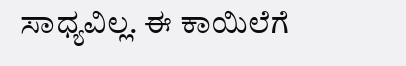ಸಾಧ್ಯವಿಲ್ಲ. ಈ ಕಾಯಿಲೆಗೆ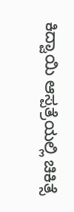ಕಿದ್ವಾಯಿ ಆಸ್ಪತ್ರೆಯಲ್ಲಿ ಚಿಕಿತ್ಸೆ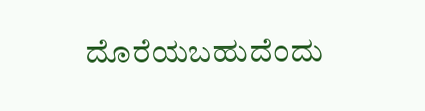ದೊರೆಯಬಹುದೆಂದು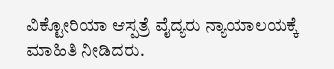ವಿಕ್ಟೋರಿಯಾ ಆಸ್ಪತ್ರೆ ವೈದ್ಯರು ನ್ಯಾಯಾಲಯಕ್ಕೆ ಮಾಹಿತಿ ನೀಡಿದರು.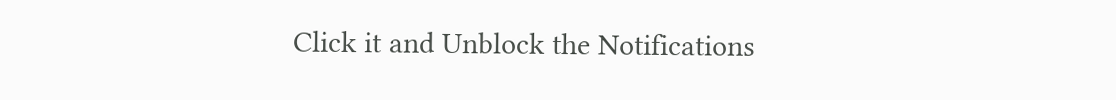Click it and Unblock the Notifications